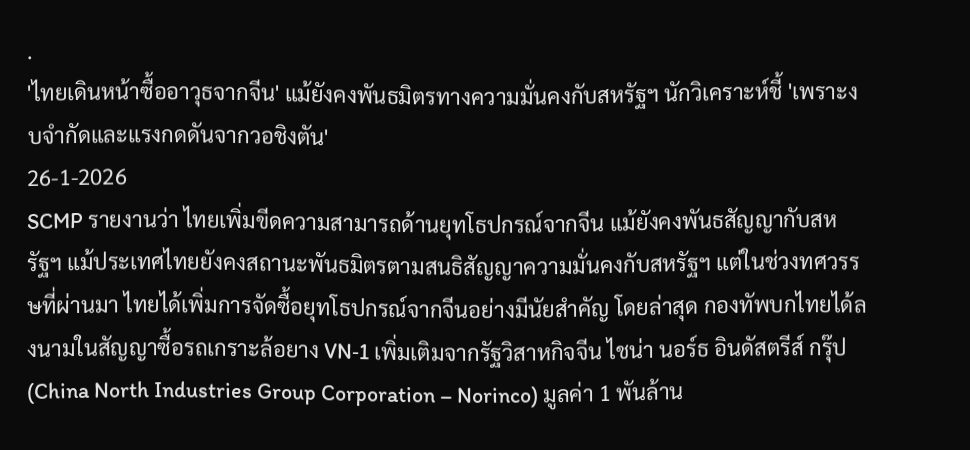.
'ไทยเดินหน้าซื้ออาวุธจากจีน' แม้ยังคงพันธมิตรทางความมั่นคงกับสหรัฐฯ นักวิเคราะห์ชี้ 'เพราะงบจำกัดและแรงกดดันจากวอชิงตัน'
26-1-2026
SCMP รายงานว่า ไทยเพิ่มขีดความสามารถด้านยุทโธปกรณ์จากจีน แม้ยังคงพันธสัญญากับสหรัฐฯ แม้ประเทศไทยยังคงสถานะพันธมิตรตามสนธิสัญญาความมั่นคงกับสหรัฐฯ แต่ในช่วงทศวรรษที่ผ่านมา ไทยได้เพิ่มการจัดซื้อยุทโธปกรณ์จากจีนอย่างมีนัยสำคัญ โดยล่าสุด กองทัพบกไทยได้ลงนามในสัญญาซื้อรถเกราะล้อยาง VN‑1 เพิ่มเติมจากรัฐวิสาหกิจจีน ไชน่า นอร์ธ อินดัสตรีส์ กรุ๊ป (China North Industries Group Corporation – Norinco) มูลค่า 1 พันล้าน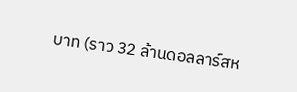บาท (ราว 32 ล้านดอลลาร์สห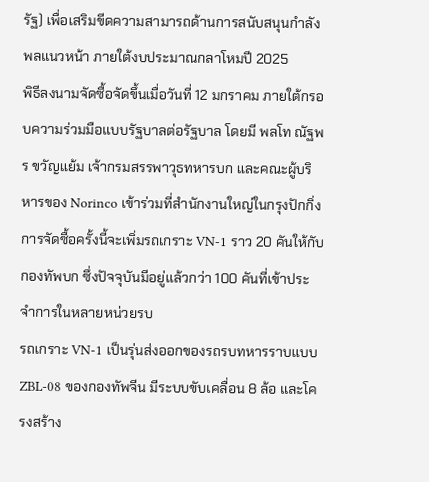รัฐ) เพื่อเสริมขีดความสามารถด้านการสนับสนุนกำลังพลแนวหน้า ภายใต้งบประมาณกลาโหมปี 2025
พิธีลงนามจัดซื้อจัดขึ้นเมื่อวันที่ 12 มกราคม ภายใต้กรอบความร่วมมือแบบรัฐบาลต่อรัฐบาล โดยมี พลโท ณัฐพร ขวัญแย้ม เจ้ากรมสรรพาวุธทหารบก และคณะผู้บริหารของ Norinco เข้าร่วมที่สำนักงานใหญ่ในกรุงปักกิ่ง การจัดซื้อครั้งนี้จะเพิ่มรถเกราะ VN‑1 ราว 20 คันให้กับกองทัพบก ซึ่งปัจจุบันมีอยู่แล้วกว่า 100 คันที่เข้าประจำการในหลายหน่วยรบ
รถเกราะ VN‑1 เป็นรุ่นส่งออกของรถรบทหารราบแบบ ZBL‑08 ของกองทัพจีน มีระบบขับเคลื่อน 8 ล้อ และโครงสร้าง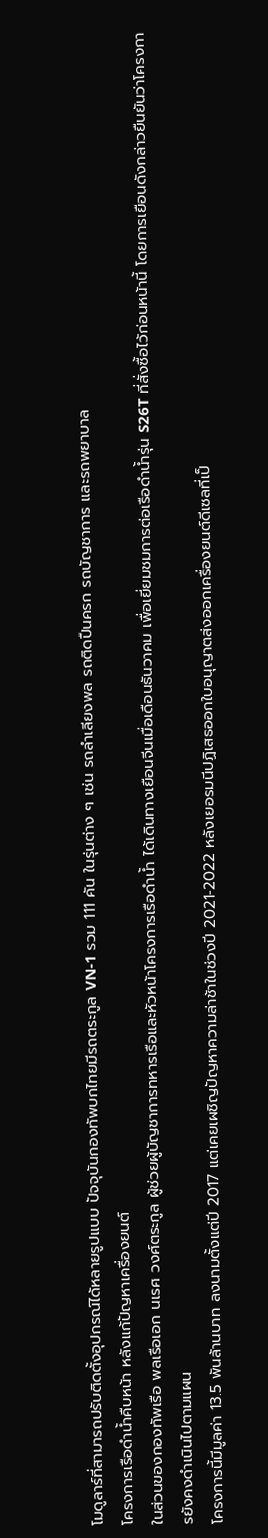โมดูลาร์ที่สามารถปรับติดตั้งอุปกรณ์ได้หลายรูปแบบ ปัจจุบันกองทัพบกไทยมีรถตระกูล VN‑1 รวม 111 คัน ในรุ่นต่าง ๆ เช่น รถลำเลียงพล รถติดปืนครก รถบัญชาการ และรถพยาบาล
โครงการเรือดำน้ำคืบหน้า หลังแก้ปัญหาเครื่องยนต์
ในส่วนของกองทัพเรือ พลเรือเอก นเรศ วงศ์ตระกูล ผู้ช่วยผู้บัญชาการทหารเรือและหัวหน้าโครงการเรือดำน้ำ ได้เดินทางเยือนจีนเมื่อเดือนธันวาคม เพื่อเยี่ยมชมการต่อเรือดำน้ำรุ่น S26T ที่สั่งซื้อไว้ก่อนหน้านี้ โดยการเยือนดังกล่าวยืนยันว่าโครงการยังคงดำเนินไปตามแผน
โครงการนี้มีมูลค่า 13.5 พันล้านบาท ลงนามตั้งแต่ปี 2017 แต่เคยเผชิญปัญหาความล่าช้าในช่วงปี 2021‑2022 หลังเยอรมนีปฏิเสธออกใบอนุญาตส่งออกเครื่องยนต์ดีเซลที่เป็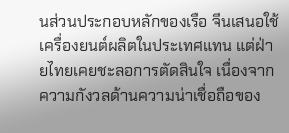นส่วนประกอบหลักของเรือ จีนเสนอใช้เครื่องยนต์ผลิตในประเทศแทน แต่ฝ่ายไทยเคยชะลอการตัดสินใจ เนื่องจากความกังวลด้านความน่าเชื่อถือของ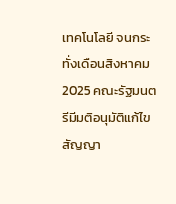เทคโนโลยี จนกระทั่งเดือนสิงหาคม 2025 คณะรัฐมนตรีมีมติอนุมัติแก้ไขสัญญา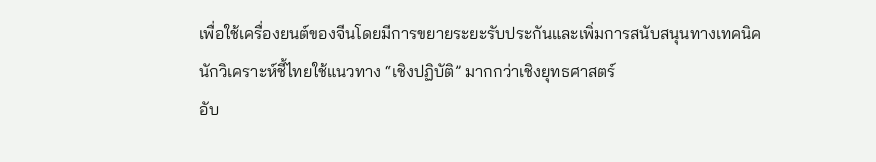เพื่อใช้เครื่องยนต์ของจีนโดยมีการขยายระยะรับประกันและเพิ่มการสนับสนุนทางเทคนิค
นักวิเคราะห์ชี้ไทยใช้แนวทาง “เชิงปฏิบัติ” มากกว่าเชิงยุทธศาสตร์
อับ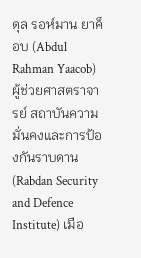ดุล รอห์มาน ยาค็อบ (Abdul Rahman Yaacob) ผู้ช่วยศาสตราจารย์ สถาบันความมั่นคงและการป้องกันราบดาน (Rabdan Security and Defence Institute) เมือ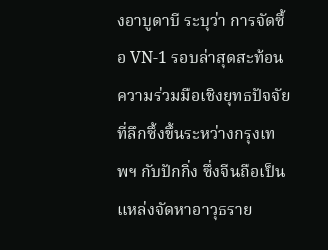งอาบูดาบี ระบุว่า การจัดซื้อ VN‑1 รอบล่าสุดสะท้อนความร่วมมือเชิงยุทธปัจจัยที่ลึกซึ้งขึ้นระหว่างกรุงเทพฯ กับปักกิ่ง ซึ่งจีนถือเป็นแหล่งจัดหาอาวุธราย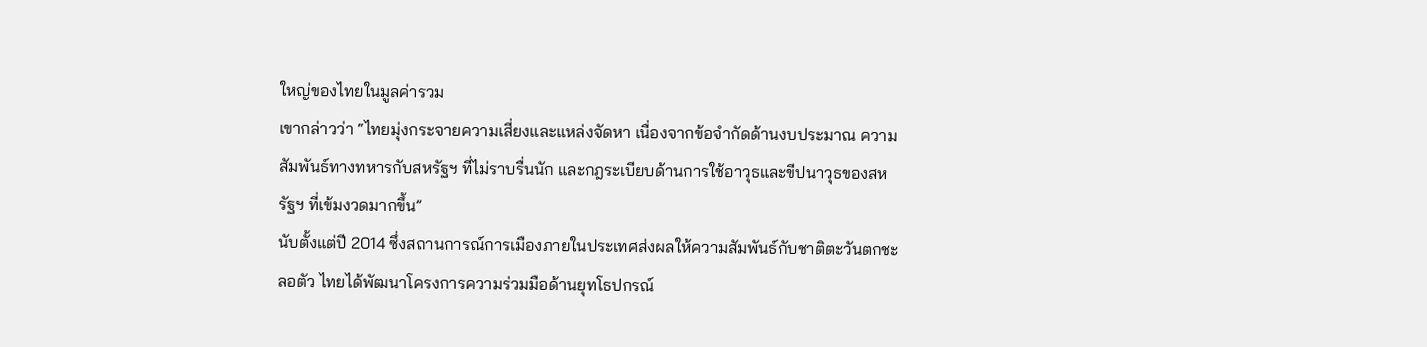ใหญ่ของไทยในมูลค่ารวม
เขากล่าวว่า “ไทยมุ่งกระจายความเสี่ยงและแหล่งจัดหา เนื่องจากข้อจำกัดด้านงบประมาณ ความสัมพันธ์ทางทหารกับสหรัฐฯ ที่ไม่ราบรื่นนัก และกฎระเบียบด้านการใช้อาวุธและขีปนาวุธของสหรัฐฯ ที่เข้มงวดมากขึ้น”
นับตั้งแต่ปี 2014 ซึ่งสถานการณ์การเมืองภายในประเทศส่งผลให้ความสัมพันธ์กับชาติตะวันตกชะลอตัว ไทยได้พัฒนาโครงการความร่วมมือด้านยุทโธปกรณ์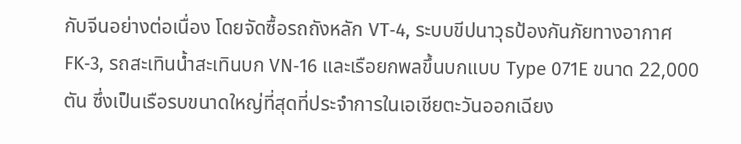กับจีนอย่างต่อเนื่อง โดยจัดซื้อรถถังหลัก VT‑4, ระบบขีปนาวุธป้องกันภัยทางอากาศ FK‑3, รถสะเทินน้ำสะเทินบก VN‑16 และเรือยกพลขึ้นบกแบบ Type 071E ขนาด 22,000 ตัน ซึ่งเป็นเรือรบขนาดใหญ่ที่สุดที่ประจำการในเอเชียตะวันออกเฉียง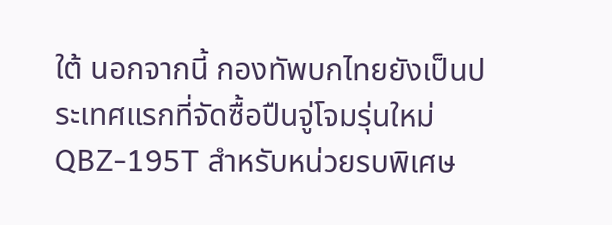ใต้ นอกจากนี้ กองทัพบกไทยยังเป็นประเทศแรกที่จัดซื้อปืนจู่โจมรุ่นใหม่ QBZ‑195T สำหรับหน่วยรบพิเศษ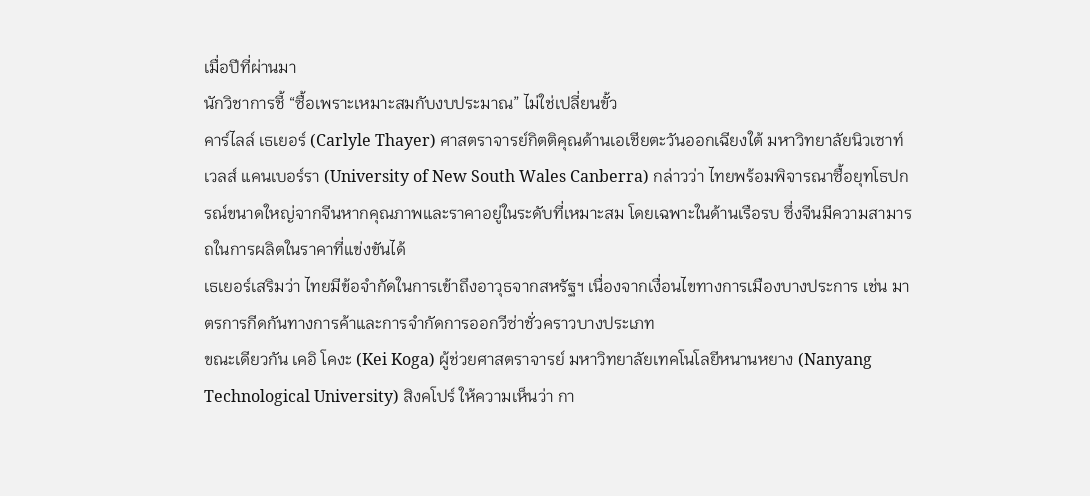เมื่อปีที่ผ่านมา
นักวิชาการชี้ “ซื้อเพราะเหมาะสมกับงบประมาณ” ไม่ใช่เปลี่ยนขั้ว
คาร์ไลล์ เธเยอร์ (Carlyle Thayer) ศาสตราจารย์กิตติคุณด้านเอเชียตะวันออกเฉียงใต้ มหาวิทยาลัยนิวเซาท์เวลส์ แคนเบอร์รา (University of New South Wales Canberra) กล่าวว่า ไทยพร้อมพิจารณาซื้อยุทโธปกรณ์ขนาดใหญ่จากจีนหากคุณภาพและราคาอยู่ในระดับที่เหมาะสม โดยเฉพาะในด้านเรือรบ ซึ่งจีนมีความสามารถในการผลิตในราคาที่แข่งขันได้
เธเยอร์เสริมว่า ไทยมีข้อจำกัดในการเข้าถึงอาวุธจากสหรัฐฯ เนื่องจากเงื่อนไขทางการเมืองบางประการ เช่น มาตรการกีดกันทางการค้าและการจำกัดการออกวีซ่าชั่วคราวบางประเภท
ขณะเดียวกัน เคอิ โคงะ (Kei Koga) ผู้ช่วยศาสตราจารย์ มหาวิทยาลัยเทคโนโลยีหนานหยาง (Nanyang Technological University) สิงคโปร์ ให้ความเห็นว่า กา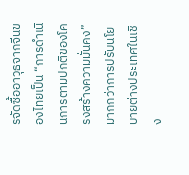รจัดซื้ออาวุธจากจีนของไทยเป็น “การดำเนินการตามปกติของโครงสร้างความมั่นคง” มากกว่าการปรับนโยบายต่างประเทศในเชิง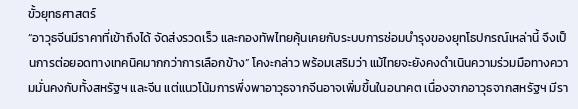ขั้วยุทธศาสตร์
“อาวุธจีนมีราคาที่เข้าถึงได้ จัดส่งรวดเร็ว และกองทัพไทยคุ้นเคยกับระบบการซ่อมบำรุงของยุทโธปกรณ์เหล่านี้ จึงเป็นการต่อยอดทางเทคนิคมากกว่าการเลือกข้าง” โคงะกล่าว พร้อมเสริมว่า แม้ไทยจะยังคงดำเนินความร่วมมือทางความมั่นคงกับทั้งสหรัฐฯ และจีน แต่แนวโน้มการพึ่งพาอาวุธจากจีนอาจเพิ่มขึ้นในอนาคต เนื่องจากอาวุธจากสหรัฐฯ มีรา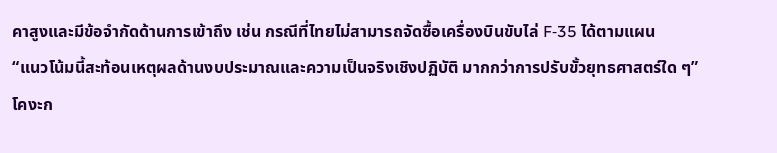คาสูงและมีข้อจำกัดด้านการเข้าถึง เช่น กรณีที่ไทยไม่สามารถจัดซื้อเครื่องบินขับไล่ F‑35 ได้ตามแผน
“แนวโน้มนี้สะท้อนเหตุผลด้านงบประมาณและความเป็นจริงเชิงปฏิบัติ มากกว่าการปรับขั้วยุทธศาสตร์ใด ๆ” โคงะก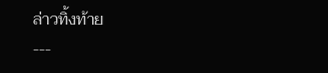ล่าวทิ้งท้าย
---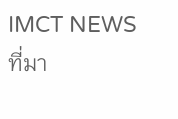IMCT NEWS
ที่มา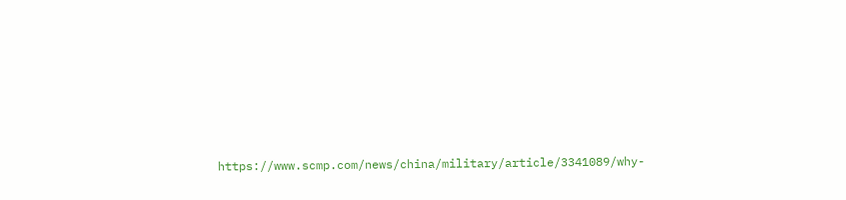https://www.scmp.com/news/china/military/article/3341089/why-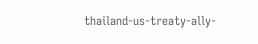thailand-us-treaty-ally-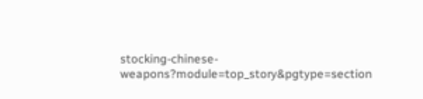stocking-chinese-weapons?module=top_story&pgtype=section